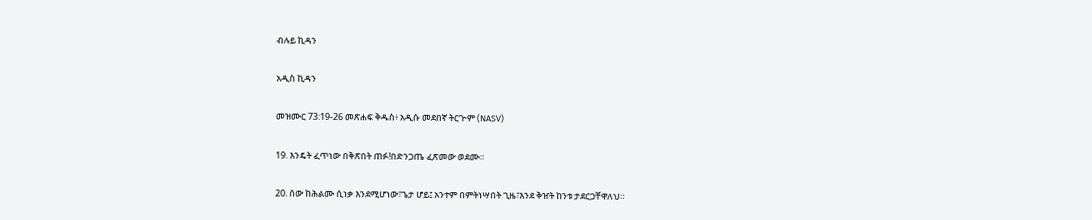ብሉይ ኪዳን

አዲስ ኪዳን

መዝሙር 73:19-26 መጽሐፍ ቅዱስ፥ አዲሱ መደበኛ ትርጒም (NASV)

19. እንዴት ፈጥነው በቅጽበት ጠፉ!በድንጋጤ ፈጽመው ወደሙ።

20. ሰው ከሕልሙ ሲነቃ እንደሚሆነው፣ጌታ ሆይ፤ አንተም በምትነሣበት ጊዜ፣እንደ ቅዠት ከንቱ ታደርጋቸዋለህ።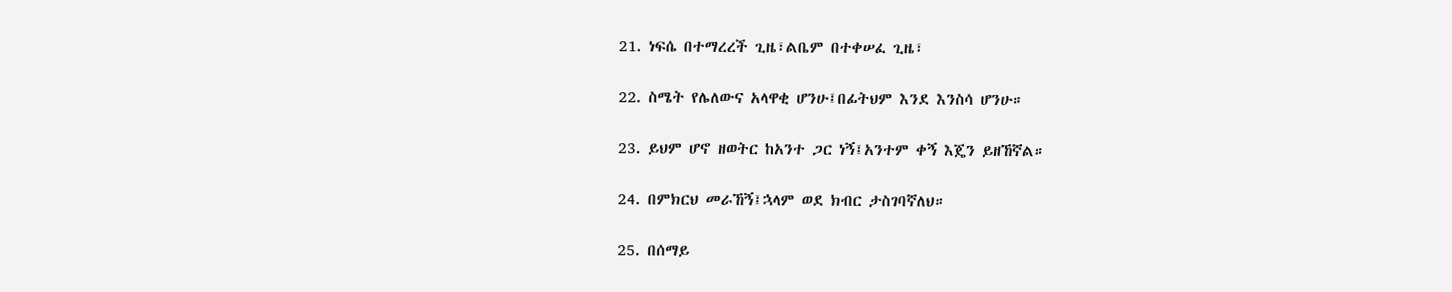21. ነፍሴ በተማረረች ጊዜ፣ልቤም በተቀሠፈ ጊዜ፣

22. ስሜት የሌለውና አላዋቂ ሆንሁ፤በፊትህም እንደ እንስሳ ሆንሁ።

23. ይህም ሆኖ ዘወትር ከአንተ ጋር ነኝ፤አንተም ቀኝ እጄን ይዘኸኛል።

24. በምክርህ መራኸኝ፤ኋላም ወደ ክብር ታስገባኛለህ።

25. በሰማይ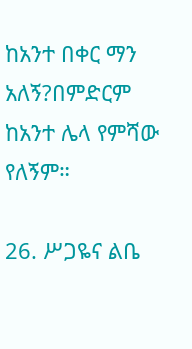ከአንተ በቀር ማን አለኝ?በምድርም ከአንተ ሌላ የምሻው የለኝም።

26. ሥጋዬና ልቤ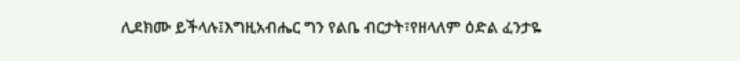ሊደክሙ ይችላሉ፤እግዚአብሔር ግን የልቤ ብርታት፣የዘላለም ዕድል ፈንታዬ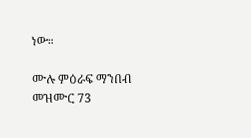ነው።

ሙሉ ምዕራፍ ማንበብ መዝሙር 73